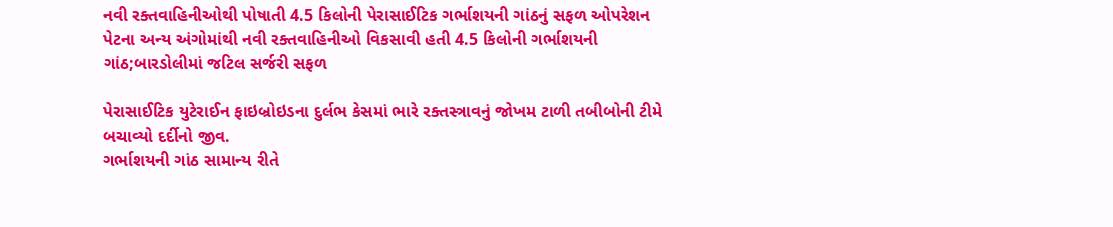નવી રક્તવાહિનીઓથી પોષાતી 4.5 કિલોની પેરાસાઈટિક ગર્ભાશયની ગાંઠનું સફળ ઓપરેશન
પેટના અન્ય અંગોમાંથી નવી રક્તવાહિનીઓ વિકસાવી હતી 4.5 કિલોની ગર્ભાશયની ગાંઠ;બારડોલીમાં જટિલ સર્જરી સફળ

પેરાસાઈટિક યુટેરાઈન ફાઇબ્રોઇડના દુર્લભ કેસમાં ભારે રક્તસ્ત્રાવનું જોખમ ટાળી તબીબોની ટીમે બચાવ્યો દર્દીનો જીવ.
ગર્ભાશયની ગાંઠ સામાન્ય રીતે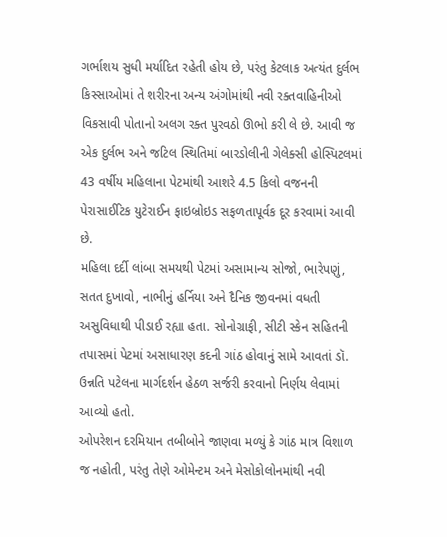ગર્ભાશય સુધી મર્યાદિત રહેતી હોય છે, પરંતુ કેટલાક અત્યંત દુર્લભ કિસ્સાઓમાં તે શરીરના અન્ય અંગોમાંથી નવી રક્તવાહિનીઓ વિકસાવી પોતાનો અલગ રક્ત પુરવઠો ઊભો કરી લે છે. આવી જ એક દુર્લભ અને જટિલ સ્થિતિમાં બારડોલીની ગેલેક્સી હોસ્પિટલમાં 43 વર્ષીય મહિલાના પેટમાંથી આશરે 4.5 કિલો વજનની પેરાસાઈટિક યુટેરાઈન ફાઇબ્રોઇડ સફળતાપૂર્વક દૂર કરવામાં આવી છે.
મહિલા દર્દી લાંબા સમયથી પેટમાં અસામાન્ય સોજો, ભારેપણું, સતત દુખાવો, નાભીનું હર્નિયા અને દૈનિક જીવનમાં વધતી અસુવિધાથી પીડાઈ રહ્યા હતા. સોનોગ્રાફી, સીટી સ્કેન સહિતની તપાસમાં પેટમાં અસાધારણ કદની ગાંઠ હોવાનું સામે આવતાં ડૉ. ઉન્નતિ પટેલના માર્ગદર્શન હેઠળ સર્જરી કરવાનો નિર્ણય લેવામાં આવ્યો હતો.
ઓપરેશન દરમિયાન તબીબોને જાણવા મળ્યું કે ગાંઠ માત્ર વિશાળ જ નહોતી, પરંતુ તેણે ઓમેન્ટમ અને મેસોકોલોનમાંથી નવી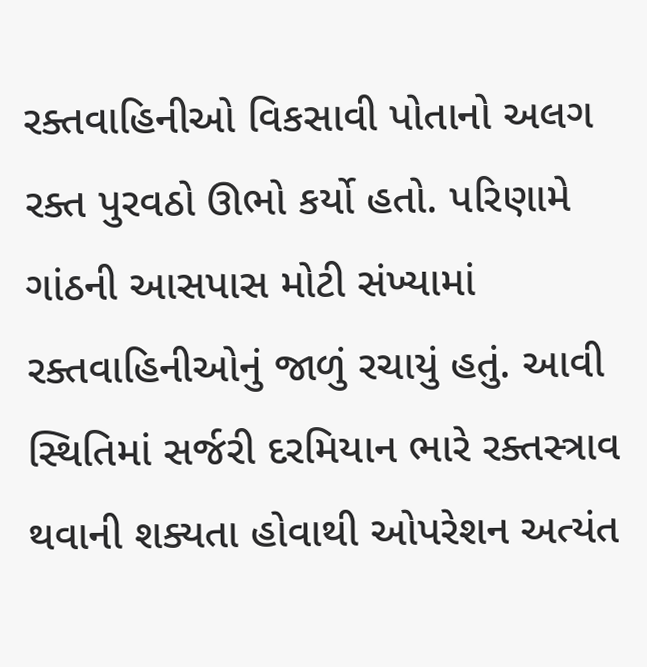રક્તવાહિનીઓ વિકસાવી પોતાનો અલગ રક્ત પુરવઠો ઊભો કર્યો હતો. પરિણામે ગાંઠની આસપાસ મોટી સંખ્યામાં રક્તવાહિનીઓનું જાળું રચાયું હતું. આવી સ્થિતિમાં સર્જરી દરમિયાન ભારે રક્તસ્ત્રાવ થવાની શક્યતા હોવાથી ઓપરેશન અત્યંત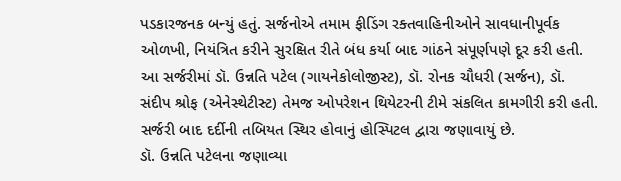પડકારજનક બન્યું હતું. સર્જનોએ તમામ ફીડિંગ રક્તવાહિનીઓને સાવધાનીપૂર્વક ઓળખી, નિયંત્રિત કરીને સુરક્ષિત રીતે બંધ કર્યા બાદ ગાંઠને સંપૂર્ણપણે દૂર કરી હતી.
આ સર્જરીમાં ડૉ. ઉન્નતિ પટેલ (ગાયનેકોલોજીસ્ટ), ડૉ. રોનક ચૌધરી (સર્જન), ડૉ. સંદીપ શ્રોફ (એનેસ્થેટીસ્ટ) તેમજ ઓપરેશન થિયેટરની ટીમે સંકલિત કામગીરી કરી હતી. સર્જરી બાદ દર્દીની તબિયત સ્થિર હોવાનું હોસ્પિટલ દ્વારા જણાવાયું છે.
ડૉ. ઉન્નતિ પટેલના જણાવ્યા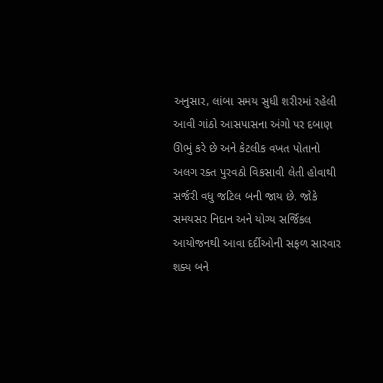અનુસાર, લાંબા સમય સુધી શરીરમાં રહેલી આવી ગાંઠો આસપાસના અંગો પર દબાણ ઊભું કરે છે અને કેટલીક વખત પોતાનો અલગ રક્ત પુરવઠો વિકસાવી લેતી હોવાથી સર્જરી વધુ જટિલ બની જાય છે. જોકે સમયસર નિદાન અને યોગ્ય સર્જિકલ આયોજનથી આવા દર્દીઓની સફળ સારવાર શક્ય બને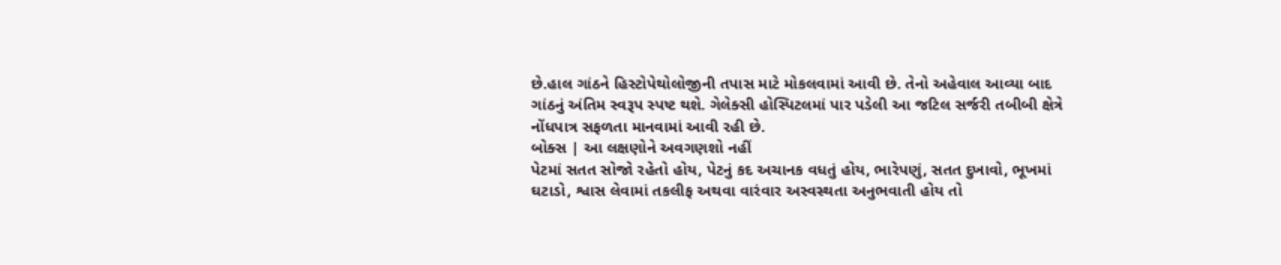છે.હાલ ગાંઠને હિસ્ટોપેથોલોજીની તપાસ માટે મોકલવામાં આવી છે. તેનો અહેવાલ આવ્યા બાદ ગાંઠનું અંતિમ સ્વરૂપ સ્પષ્ટ થશે. ગેલેક્સી હોસ્પિટલમાં પાર પડેલી આ જટિલ સર્જરી તબીબી ક્ષેત્રે નોંધપાત્ર સફળતા માનવામાં આવી રહી છે.
બોક્સ | આ લક્ષણોને અવગણશો નહીં
પેટમાં સતત સોજો રહેતો હોય, પેટનું કદ અચાનક વધતું હોય, ભારેપણું, સતત દુખાવો, ભૂખમાં ઘટાડો, શ્વાસ લેવામાં તકલીફ અથવા વારંવાર અસ્વસ્થતા અનુભવાતી હોય તો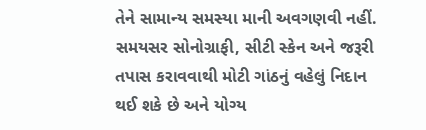તેને સામાન્ય સમસ્યા માની અવગણવી નહીં. સમયસર સોનોગ્રાફી, સીટી સ્કેન અને જરૂરી તપાસ કરાવવાથી મોટી ગાંઠનું વહેલું નિદાન થઈ શકે છે અને યોગ્ય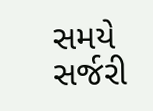સમયે સર્જરી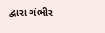દ્વારા ગંભીર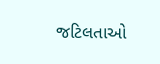જટિલતાઓ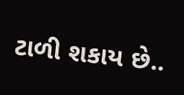ટાળી શકાય છે..